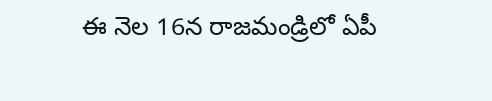ఈ నెల 16న రాజమండ్రిలో ఏపీ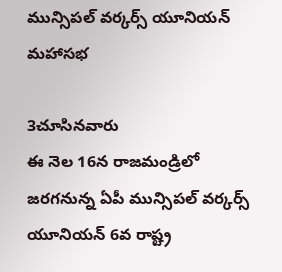మున్సిపల్ వర్కర్స్ యూనియన్ మహాసభ

3చూసినవారు
ఈ నెల 16న రాజమండ్రిలో జరగనున్న ఏపీ మున్సిపల్ వర్కర్స్ యూనియన్ 6వ రాష్ట్ర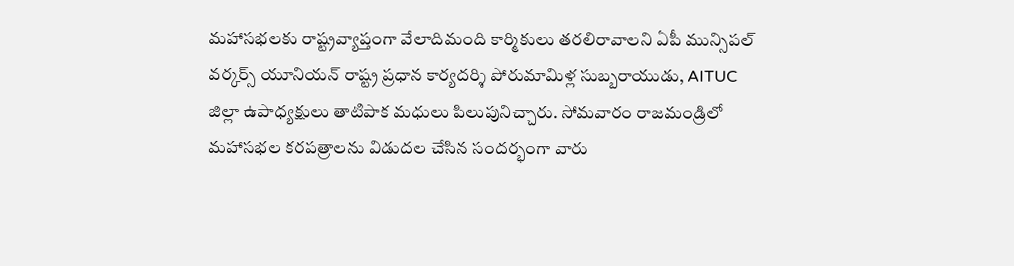మహాసభలకు రాష్ట్రవ్యాప్తంగా వేలాదిమంది కార్మికులు తరలిరావాలని ఏపీ మున్సిపల్ వర్కర్స్ యూనియన్ రాష్ట్ర ప్రధాన కార్యదర్శి పోరుమామిళ్ల సుబ్బరాయుడు, AITUC జిల్లా ఉపాధ్యక్షులు తాటిపాక మధులు పిలుపునిచ్చారు. సోమవారం రాజమండ్రిలో మహాసభల కరపత్రాలను విడుదల చేసిన సందర్భంగా వారు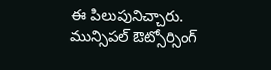ఈ పిలుపునిచ్చారు. మున్సిపల్ ఔట్సోర్సింగ్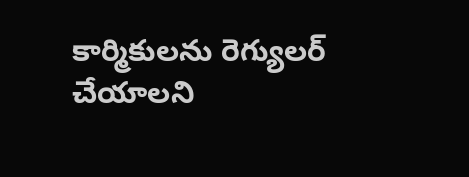కార్మికులను రెగ్యులర్ చేయాలని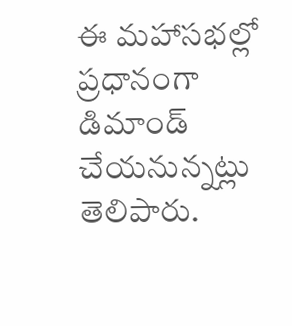ఈ మహాసభల్లో ప్రధానంగా డిమాండ్ చేయనున్నట్లు తెలిపారు.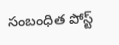సంబంధిత పోస్ట్